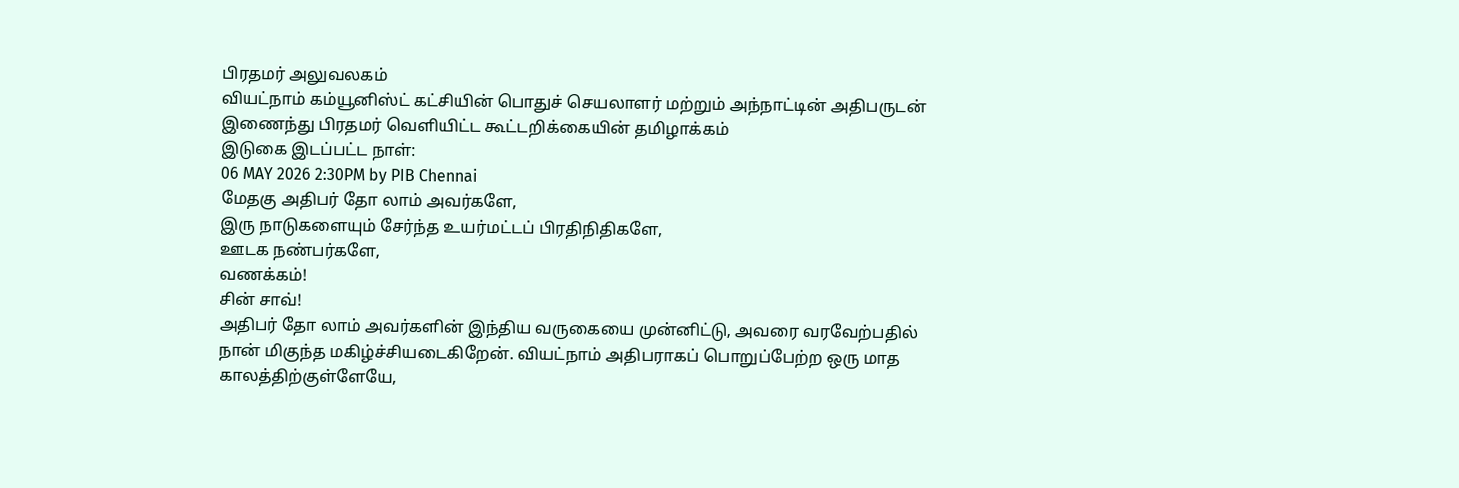பிரதமர் அலுவலகம்
வியட்நாம் கம்யூனிஸ்ட் கட்சியின் பொதுச் செயலாளர் மற்றும் அந்நாட்டின் அதிபருடன் இணைந்து பிரதமர் வெளியிட்ட கூட்டறிக்கையின் தமிழாக்கம்
இடுகை இடப்பட்ட நாள்:
06 MAY 2026 2:30PM by PIB Chennai
மேதகு அதிபர் தோ லாம் அவர்களே,
இரு நாடுகளையும் சேர்ந்த உயர்மட்டப் பிரதிநிதிகளே,
ஊடக நண்பர்களே,
வணக்கம்!
சின் சாவ்!
அதிபர் தோ லாம் அவர்களின் இந்திய வருகையை முன்னிட்டு, அவரை வரவேற்பதில் நான் மிகுந்த மகிழ்ச்சியடைகிறேன். வியட்நாம் அதிபராகப் பொறுப்பேற்ற ஒரு மாத காலத்திற்குள்ளேயே,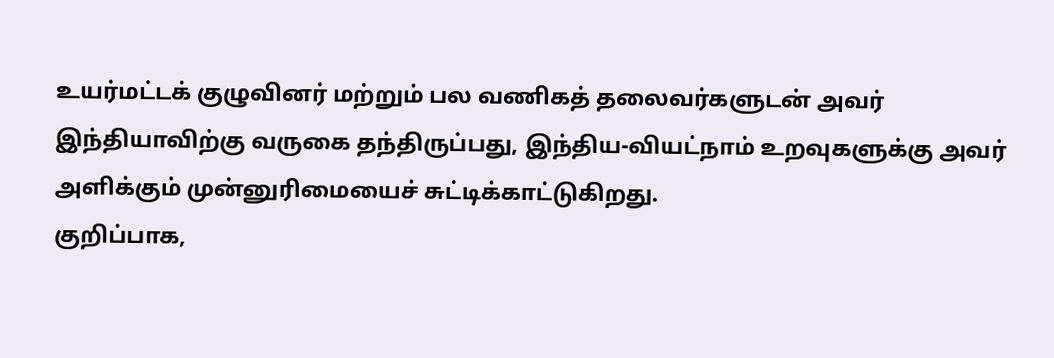உயர்மட்டக் குழுவினர் மற்றும் பல வணிகத் தலைவர்களுடன் அவர் இந்தியாவிற்கு வருகை தந்திருப்பது, இந்திய-வியட்நாம் உறவுகளுக்கு அவர் அளிக்கும் முன்னுரிமையைச் சுட்டிக்காட்டுகிறது.
குறிப்பாக,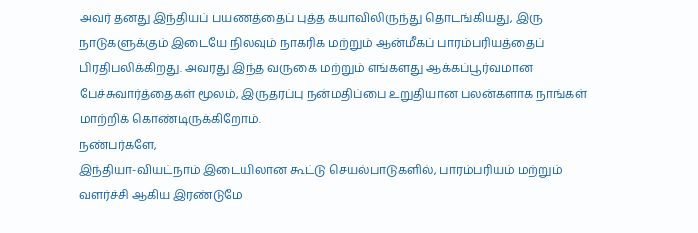அவர் தனது இந்தியப் பயணத்தைப் புத்த கயாவிலிருந்து தொடங்கியது, இரு நாடுகளுக்கும் இடையே நிலவும் நாகரிக மற்றும் ஆன்மீகப் பாரம்பரியத்தைப் பிரதிபலிக்கிறது. அவரது இந்த வருகை மற்றும் எங்களது ஆக்கப்பூர்வமான பேச்சுவார்த்தைகள் மூலம், இருதரப்பு நன்மதிப்பை உறுதியான பலன்களாக நாங்கள் மாற்றிக் கொண்டிருக்கிறோம்.
நண்பர்களே,
இந்தியா-வியட்நாம் இடையிலான கூட்டு செயல்பாடுகளில், பாரம்பரியம் மற்றும் வளர்ச்சி ஆகிய இரண்டுமே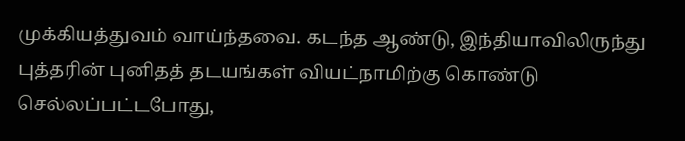முக்கியத்துவம் வாய்ந்தவை. கடந்த ஆண்டு, இந்தியாவிலிருந்து புத்தரின் புனிதத் தடயங்கள் வியட்நாமிற்கு கொண்டு செல்லப்பட்டபோது,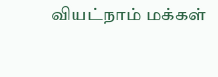வியட்நாம் மக்கள்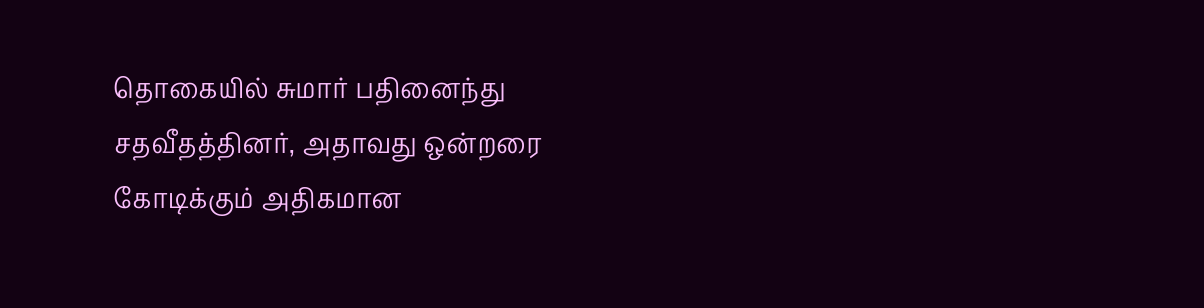தொகையில் சுமார் பதினைந்து சதவீதத்தினர், அதாவது ஒன்றரை கோடிக்கும் அதிகமான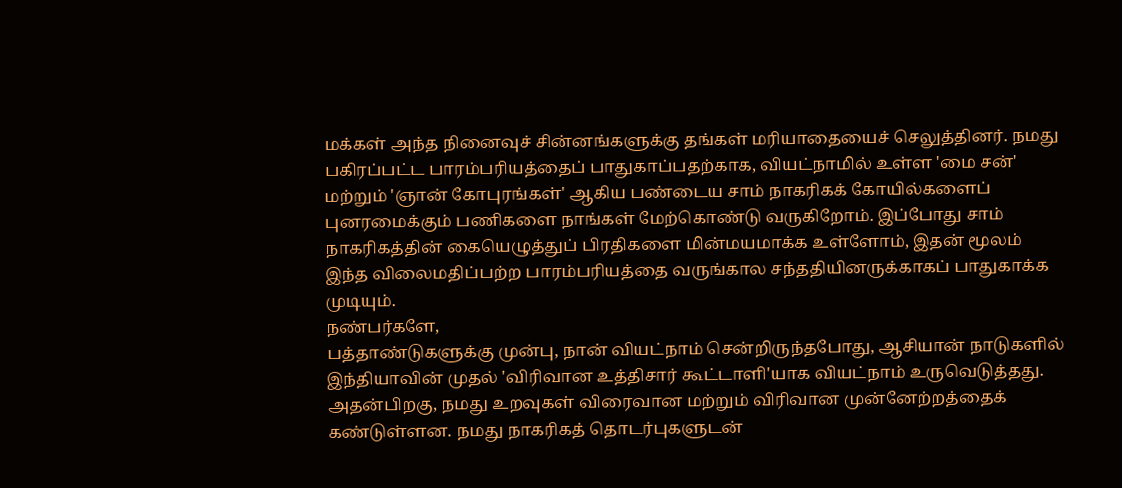மக்கள் அந்த நினைவுச் சின்னங்களுக்கு தங்கள் மரியாதையைச் செலுத்தினர். நமது பகிரப்பட்ட பாரம்பரியத்தைப் பாதுகாப்பதற்காக, வியட்நாமில் உள்ள 'மை சன்' மற்றும் 'ஞான் கோபுரங்கள்' ஆகிய பண்டைய சாம் நாகரிகக் கோயில்களைப் புனரமைக்கும் பணிகளை நாங்கள் மேற்கொண்டு வருகிறோம். இப்போது சாம் நாகரிகத்தின் கையெழுத்துப் பிரதிகளை மின்மயமாக்க உள்ளோம், இதன் மூலம் இந்த விலைமதிப்பற்ற பாரம்பரியத்தை வருங்கால சந்ததியினருக்காகப் பாதுகாக்க முடியும்.
நண்பர்களே,
பத்தாண்டுகளுக்கு முன்பு, நான் வியட்நாம் சென்றிருந்தபோது, ஆசியான் நாடுகளில் இந்தியாவின் முதல் 'விரிவான உத்திசார் கூட்டாளி'யாக வியட்நாம் உருவெடுத்தது. அதன்பிறகு, நமது உறவுகள் விரைவான மற்றும் விரிவான முன்னேற்றத்தைக் கண்டுள்ளன. நமது நாகரிகத் தொடர்புகளுடன்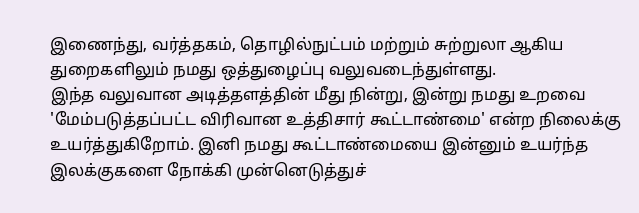இணைந்து, வர்த்தகம், தொழில்நுட்பம் மற்றும் சுற்றுலா ஆகிய துறைகளிலும் நமது ஒத்துழைப்பு வலுவடைந்துள்ளது.
இந்த வலுவான அடித்தளத்தின் மீது நின்று, இன்று நமது உறவை 'மேம்படுத்தப்பட்ட விரிவான உத்திசார் கூட்டாண்மை' என்ற நிலைக்கு உயர்த்துகிறோம். இனி நமது கூட்டாண்மையை இன்னும் உயர்ந்த இலக்குகளை நோக்கி முன்னெடுத்துச்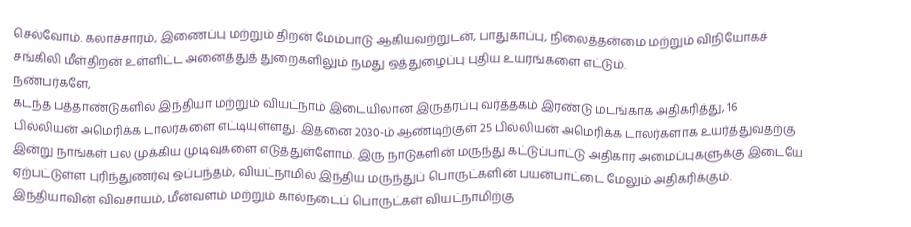செல்வோம். கலாச்சாரம், இணைப்பு மற்றும் திறன் மேம்பாடு ஆகியவற்றுடன், பாதுகாப்பு, நிலைத்தன்மை மற்றும் விநியோகச் சங்கிலி மீள்திறன் உள்ளிட்ட அனைத்துத் துறைகளிலும் நமது ஒத்துழைப்பு புதிய உயரங்களை எட்டும்.
நண்பர்களே,
கடந்த பத்தாண்டுகளில் இந்தியா மற்றும் வியட்நாம் இடையிலான இருதரப்பு வர்த்தகம் இரண்டு மடங்காக அதிகரித்து, 16 பில்லியன் அமெரிக்க டாலர்களை எட்டியுள்ளது. இதனை 2030-ம் ஆண்டிற்குள் 25 பில்லியன் அமெரிக்க டாலர்களாக உயர்த்துவதற்கு இன்று நாங்கள் பல முக்கிய முடிவுகளை எடுத்துள்ளோம். இரு நாடுகளின் மருந்து கட்டுப்பாட்டு அதிகார அமைப்புகளுக்கு இடையே ஏற்பட்டுள்ள புரிந்துணர்வு ஒப்பந்தம், வியட்நாமில் இந்திய மருந்துப் பொருட்களின் பயன்பாட்டை மேலும் அதிகரிக்கும். இந்தியாவின் விவசாயம், மீன்வளம் மற்றும் கால்நடைப் பொருட்கள் வியட்நாமிற்கு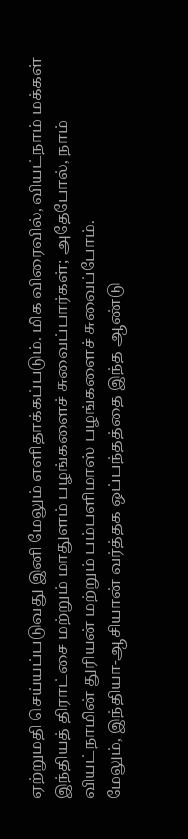ஏற்றுமதி செய்யப்படுவது இனி மேலும் எளிதாக்கப்படும். மிக விரைவில், வியட்நாம் மக்கள் இந்தியத் திராட்சை மற்றும் மாதுளம் பழங்களைச் சுவைப்பார்கள்; அதேபோல், நாம் வியட்நாமின் துரியன் மற்றும் பம்பளிமாஸ் பழங்களைச் சுவைப்போம்.
மேலும், இந்தியா-ஆசியான் வர்த்தக ஒப்பந்தத்தை இந்த ஆண்டு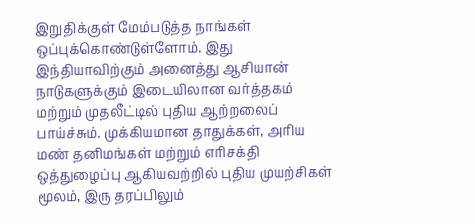இறுதிக்குள் மேம்படுத்த நாங்கள் ஒப்புக்கொண்டுள்ளோம். இது இந்தியாவிற்கும் அனைத்து ஆசியான் நாடுகளுக்கும் இடையிலான வர்த்தகம் மற்றும் முதலீட்டில் புதிய ஆற்றலைப் பாய்ச்சும். முக்கியமான தாதுக்கள், அரிய மண் தனிமங்கள் மற்றும் எரிசக்தி ஒத்துழைப்பு ஆகியவற்றில் புதிய முயற்சிகள் மூலம், இரு தரப்பிலும்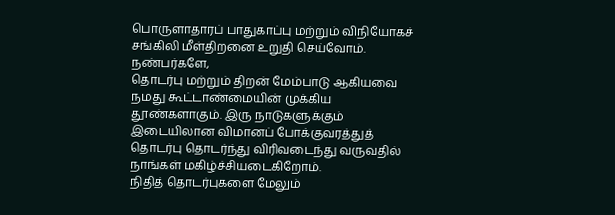பொருளாதாரப் பாதுகாப்பு மற்றும் விநியோகச் சங்கிலி மீள்திறனை உறுதி செய்வோம்.
நண்பர்களே,
தொடர்பு மற்றும் திறன் மேம்பாடு ஆகியவை நமது கூட்டாண்மையின் முக்கிய தூண்களாகும். இரு நாடுகளுக்கும் இடையிலான விமானப் போக்குவரத்துத் தொடர்பு தொடர்ந்து விரிவடைந்து வருவதில் நாங்கள் மகிழ்ச்சியடைகிறோம்.
நிதித் தொடர்புகளை மேலும்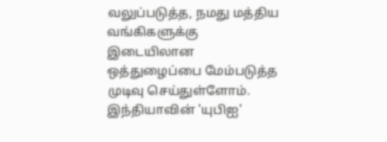வலுப்படுத்த, நமது மத்திய வங்கிகளுக்கு இடையிலான ஒத்துழைப்பை மேம்படுத்த முடிவு செய்துள்ளோம். இந்தியாவின் 'யுபிஐ'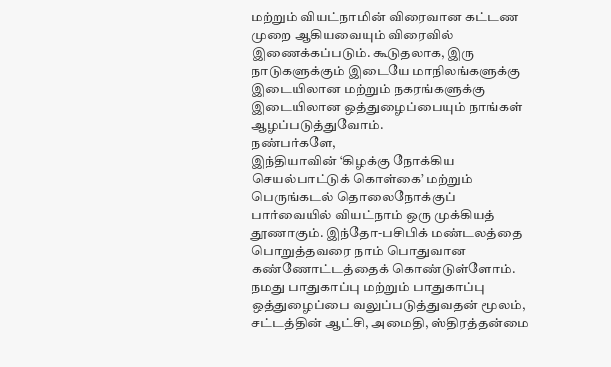மற்றும் வியட்நாமின் விரைவான கட்டண முறை ஆகியவையும் விரைவில் இணைக்கப்படும். கூடுதலாக, இரு நாடுகளுக்கும் இடையே மாநிலங்களுக்கு இடையிலான மற்றும் நகரங்களுக்கு இடையிலான ஒத்துழைப்பையும் நாங்கள் ஆழப்படுத்துவோம்.
நண்பர்களே,
இந்தியாவின் ‘கிழக்கு நோக்கிய செயல்பாட்டுக் கொள்கை’ மற்றும் பெருங்கடல் தொலைநோக்குப் பார்வையில் வியட்நாம் ஒரு முக்கியத் தூணாகும். இந்தோ-பசிபிக் மண்டலத்தை பொறுத்தவரை நாம் பொதுவான கண்ணோட்டத்தைக் கொண்டுள்ளோம். நமது பாதுகாப்பு மற்றும் பாதுகாப்பு ஒத்துழைப்பை வலுப்படுத்துவதன் மூலம், சட்டத்தின் ஆட்சி, அமைதி, ஸ்திரத்தன்மை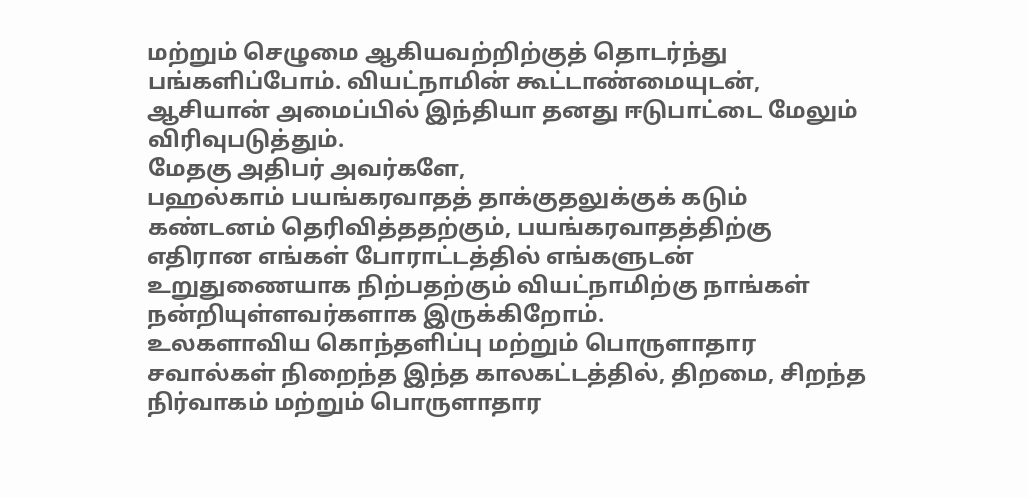மற்றும் செழுமை ஆகியவற்றிற்குத் தொடர்ந்து பங்களிப்போம். வியட்நாமின் கூட்டாண்மையுடன், ஆசியான் அமைப்பில் இந்தியா தனது ஈடுபாட்டை மேலும் விரிவுபடுத்தும்.
மேதகு அதிபர் அவர்களே,
பஹல்காம் பயங்கரவாதத் தாக்குதலுக்குக் கடும் கண்டனம் தெரிவித்ததற்கும், பயங்கரவாதத்திற்கு எதிரான எங்கள் போராட்டத்தில் எங்களுடன் உறுதுணையாக நிற்பதற்கும் வியட்நாமிற்கு நாங்கள் நன்றியுள்ளவர்களாக இருக்கிறோம்.
உலகளாவிய கொந்தளிப்பு மற்றும் பொருளாதார சவால்கள் நிறைந்த இந்த காலகட்டத்தில், திறமை, சிறந்த நிர்வாகம் மற்றும் பொருளாதார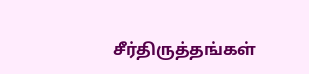சீர்திருத்தங்கள்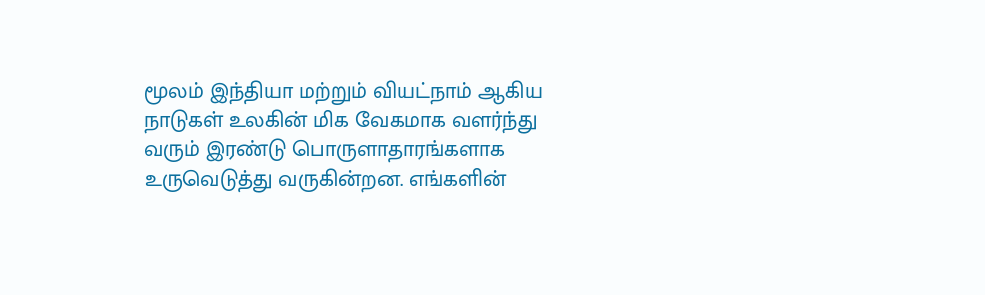மூலம் இந்தியா மற்றும் வியட்நாம் ஆகிய நாடுகள் உலகின் மிக வேகமாக வளர்ந்து வரும் இரண்டு பொருளாதாரங்களாக உருவெடுத்து வருகின்றன. எங்களின்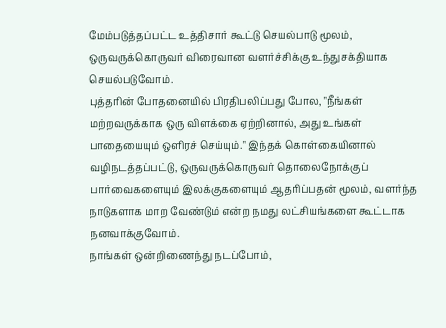மேம்படுத்தப்பட்ட உத்திசார் கூட்டு செயல்பாடு மூலம், ஒருவருக்கொருவர் விரைவான வளர்ச்சிக்கு உந்துசக்தியாக செயல்படுவோம்.
புத்தரின் போதனையில் பிரதிபலிப்பது போல, "நீங்கள் மற்றவருக்காக ஒரு விளக்கை ஏற்றினால், அது உங்கள் பாதையையும் ஒளிரச் செய்யும்." இந்தக் கொள்கையினால் வழிநடத்தப்பட்டு, ஒருவருக்கொருவர் தொலைநோக்குப் பார்வைகளையும் இலக்குகளையும் ஆதரிப்பதன் மூலம், வளர்ந்த நாடுகளாக மாற வேண்டும் என்ற நமது லட்சியங்களை கூட்டாக நனவாக்குவோம்.
நாங்கள் ஒன்றிணைந்து நடப்போம்,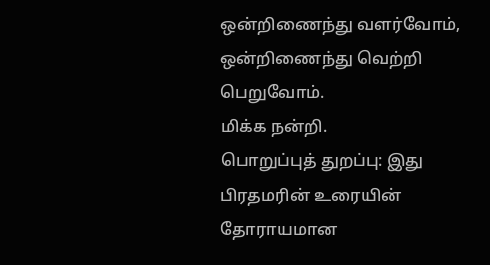ஒன்றிணைந்து வளர்வோம், ஒன்றிணைந்து வெற்றி பெறுவோம்.
மிக்க நன்றி.
பொறுப்புத் துறப்பு: இது பிரதமரின் உரையின் தோராயமான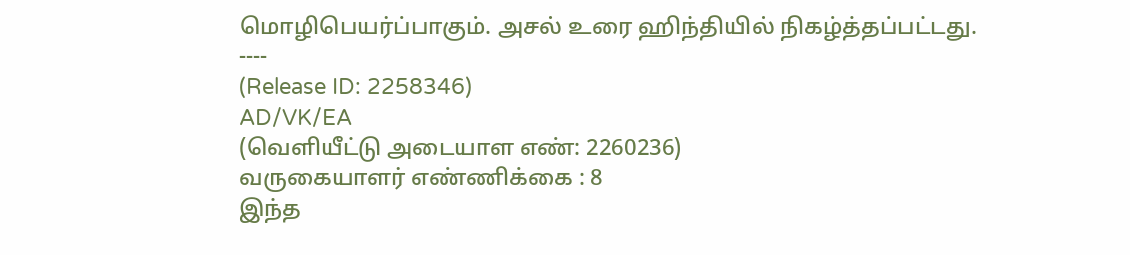மொழிபெயர்ப்பாகும். அசல் உரை ஹிந்தியில் நிகழ்த்தப்பட்டது.
----
(Release ID: 2258346)
AD/VK/EA
(வெளியீட்டு அடையாள எண்: 2260236)
வருகையாளர் எண்ணிக்கை : 8
இந்த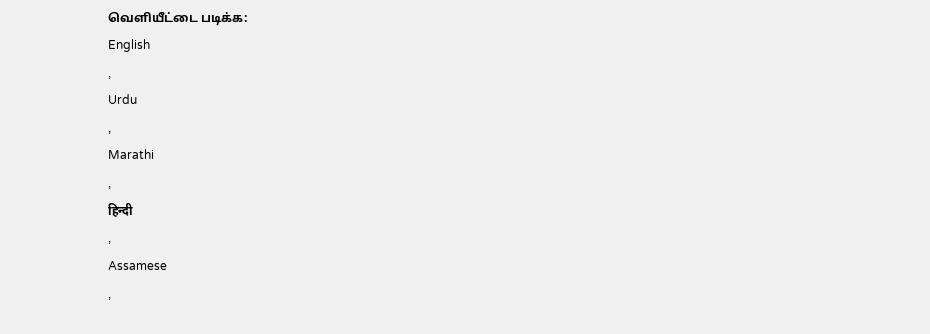வெளியீட்டை படிக்க:
English
,
Urdu
,
Marathi
,
हिन्दी
,
Assamese
,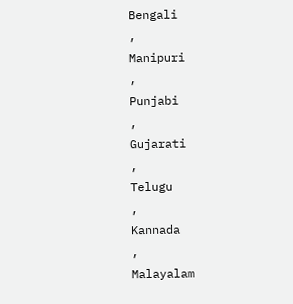Bengali
,
Manipuri
,
Punjabi
,
Gujarati
,
Telugu
,
Kannada
,
Malayalam